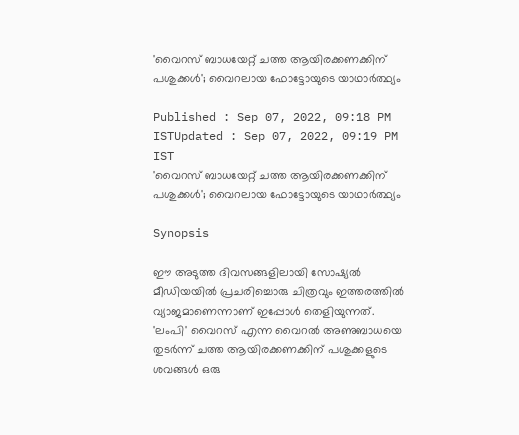'വൈറസ് ബാധയേറ്റ് ചത്ത ആയിരക്കണക്കിന് പശുക്കള്‍'; വൈറലായ ഫോട്ടോയുടെ യാഥാര്‍ത്ഥ്യം

Published : Sep 07, 2022, 09:18 PM ISTUpdated : Sep 07, 2022, 09:19 PM IST
'വൈറസ് ബാധയേറ്റ് ചത്ത ആയിരക്കണക്കിന് പശുക്കള്‍'; വൈറലായ ഫോട്ടോയുടെ യാഥാര്‍ത്ഥ്യം

Synopsis

ഈ അടുത്ത ദിവസങ്ങളിലായി സോഷ്യല്‍ മീഡിയയില്‍ പ്രചരിച്ചൊരു ചിത്രവും ഇത്തരത്തില്‍ വ്യാജമാണെന്നാണ് ഇപ്പോള്‍ തെളിയുന്നത്. 'ലംപി' വൈറസ് എന്ന വൈറല്‍ അണുബാധയെ തുടര്‍ന്ന് ചത്ത ആയിരക്കണക്കിന് പശുക്കളുടെ ശവങ്ങള്‍ ഒരു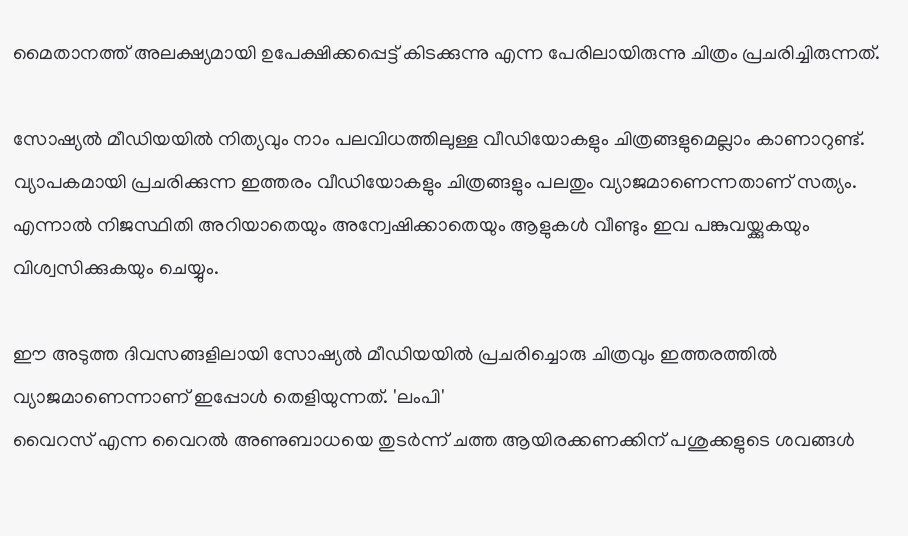മൈതാനത്ത് അലക്ഷ്യമായി ഉപേക്ഷിക്കപ്പെട്ട് കിടക്കുന്നു എന്ന പേരിലായിരുന്നു ചിത്രം പ്രചരിച്ചിരുന്നത്.

സോഷ്യല്‍ മീഡിയയില്‍ നിത്യവും നാം പലവിധത്തിലുള്ള വീഡിയോകളും ചിത്രങ്ങളുമെല്ലാം കാണാറുണ്ട്. വ്യാപകമായി പ്രചരിക്കുന്ന ഇത്തരം വീഡിയോകളും ചിത്രങ്ങളും പലതും വ്യാജമാണെന്നതാണ് സത്യം. എന്നാല്‍ നിജസ്ഥിതി അറിയാതെയും അന്വേഷിക്കാതെയും ആളുകള്‍ വീണ്ടും ഇവ പങ്കുവയ്ക്കുകയും വിശ്വസിക്കുകയും ചെയ്യും.

ഈ അടുത്ത ദിവസങ്ങളിലായി സോഷ്യല്‍ മീഡിയയില്‍ പ്രചരിച്ചൊരു ചിത്രവും ഇത്തരത്തില്‍ വ്യാജമാണെന്നാണ് ഇപ്പോള്‍ തെളിയുന്നത്. 'ലംപി'
വൈറസ് എന്ന വൈറല്‍ അണുബാധയെ തുടര്‍ന്ന് ചത്ത ആയിരക്കണക്കിന് പശുക്കളുടെ ശവങ്ങള്‍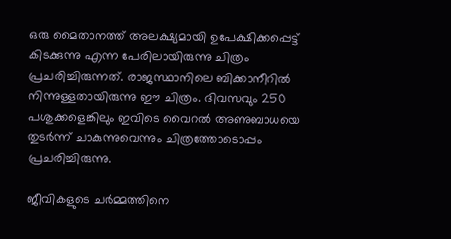ഒരു മൈതാനത്ത് അലക്ഷ്യമായി ഉപേക്ഷിക്കപ്പെട്ട് കിടക്കുന്നു എന്ന പേരിലായിരുന്നു ചിത്രം പ്രചരിച്ചിരുന്നത്. രാജസ്ഥാനിലെ ബിക്കാനീറില്‍ നിന്നുള്ളതായിരുന്നു ഈ ചിത്രം. ദിവസവും 250 പശുക്കളെങ്കിലും ഇവിടെ വൈറല്‍ അണുബാധയെ തുടര്‍ന്ന് ചാകുന്നുവെന്നും ചിത്രത്തോടൊപ്പം പ്രചരിച്ചിരുന്നു.

ജീവികളുടെ ചര്‍മ്മത്തിനെ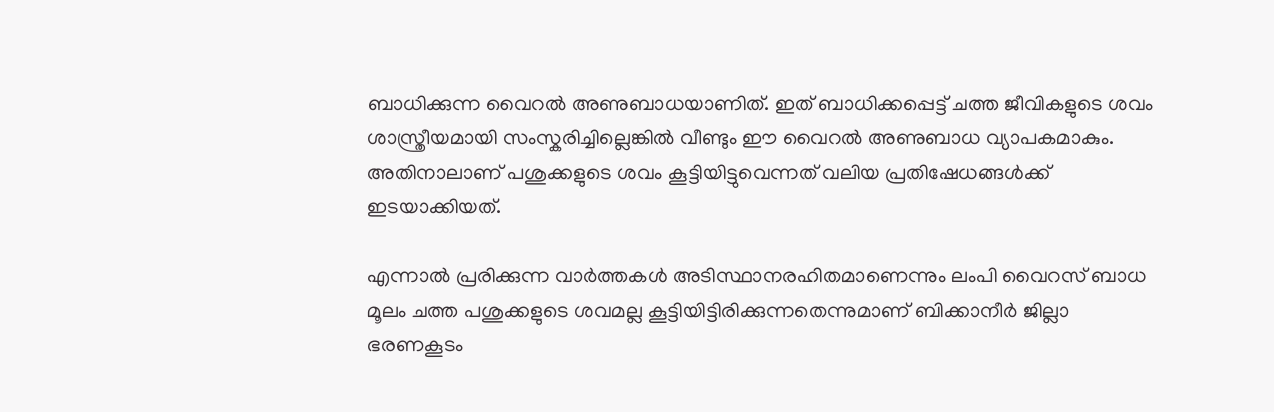ബാധിക്കുന്ന വൈറല്‍ അണുബാധയാണിത്. ഇത് ബാധിക്കപ്പെട്ട് ചത്ത ജീവികളുടെ ശവം ശാസ്ത്രീയമായി സംസ്കരിച്ചില്ലെങ്കില്‍ വീണ്ടും ഈ വൈറല്‍ അണുബാധ വ്യാപകമാകും. അതിനാലാണ് പശുക്കളുടെ ശവം കൂട്ടിയിട്ടുവെന്നത് വലിയ പ്രതിഷേധങ്ങള്‍ക്ക് ഇടയാക്കിയത്.

എന്നാല്‍ പ്രരിക്കുന്ന വാര്‍ത്തകള്‍ അടിസ്ഥാനരഹിതമാണെന്നും ലംപി വൈറസ് ബാധ മൂലം ചത്ത പശുക്കളുടെ ശവമല്ല കൂട്ടിയിട്ടിരിക്കുന്നതെന്നുമാണ് ബിക്കാനീര്‍ ജില്ലാ ഭരണകൂടം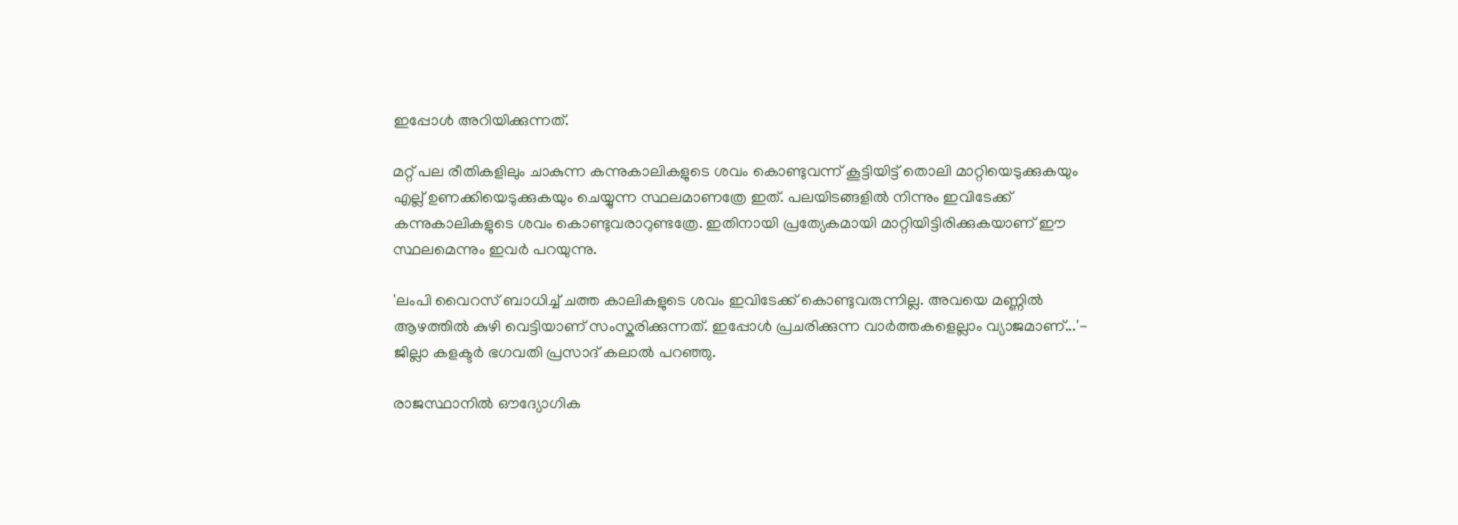ഇപ്പോള്‍ അറിയിക്കുന്നത്.

മറ്റ് പല രീതികളിലും ചാകുന്ന കന്നുകാലികളുടെ ശവം കൊണ്ടുവന്ന് കൂട്ടിയിട്ട് തൊലി മാറ്റിയെടുക്കുകയും എല്ല് ഉണക്കിയെടുക്കുകയും ചെയ്യുന്ന സ്ഥലമാണത്രേ ഇത്. പലയിടങ്ങളില്‍ നിന്നും ഇവിടേക്ക് കന്നുകാലികളുടെ ശവം കൊണ്ടുവരാറുണ്ടത്രേ. ഇതിനായി പ്രത്യേകമായി മാറ്റിയിട്ടിരിക്കുകയാണ് ഈ സ്ഥലമെന്നും ഇവര്‍ പറയുന്നു.

'ലംപി വൈറസ് ബാധിച്ച് ചത്ത കാലികളുടെ ശവം ഇവിടേക്ക് കൊണ്ടുവരുന്നില്ല. അവയെ മണ്ണില്‍ ആഴത്തില്‍ കുഴി വെട്ടിയാണ് സംസ്കരിക്കുന്നത്. ഇപ്പോള്‍ പ്രചരിക്കുന്ന വാര്‍ത്തകളെല്ലാം വ്യാജമാണ്...'- ജില്ലാ കളക്ടര്‍ ഭഗവതി പ്രസാദ് കലാല്‍ പറഞ്ഞു.

രാജസ്ഥാനില്‍ ഔദ്യോഗിക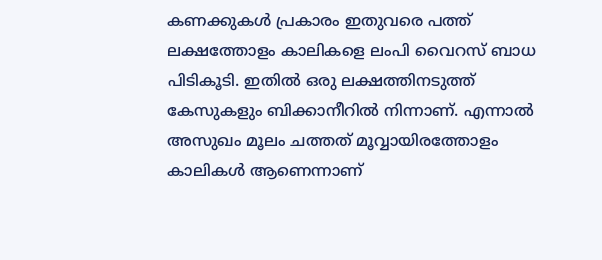കണക്കുകള്‍ പ്രകാരം ഇതുവരെ പത്ത് ലക്ഷത്തോളം കാലികളെ ലംപി വൈറസ് ബാധ പിടികൂടി. ഇതില്‍ ഒരു ലക്ഷത്തിനടുത്ത് കേസുകളും ബിക്കാനീറില്‍ നിന്നാണ്. എന്നാല്‍ അസുഖം മൂലം ചത്തത് മൂവ്വായിരത്തോളം കാലികള്‍ ആണെന്നാണ്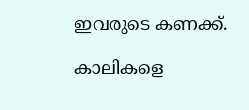ഇവരുടെ കണക്ക്.

കാലികളെ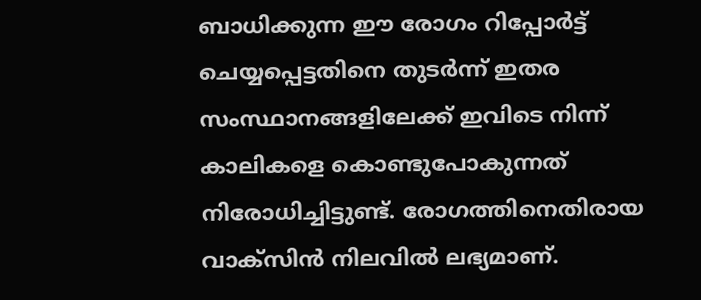ബാധിക്കുന്ന ഈ രോഗം റിപ്പോര്‍ട്ട് ചെയ്യപ്പെട്ടതിനെ തുടര്‍ന്ന് ഇതര സംസ്ഥാനങ്ങളിലേക്ക് ഇവിടെ നിന്ന് കാലികളെ കൊണ്ടുപോകുന്നത് നിരോധിച്ചിട്ടുണ്ട്. രോഗത്തിനെതിരായ വാക്സിൻ നിലവില്‍ ലഭ്യമാണ്.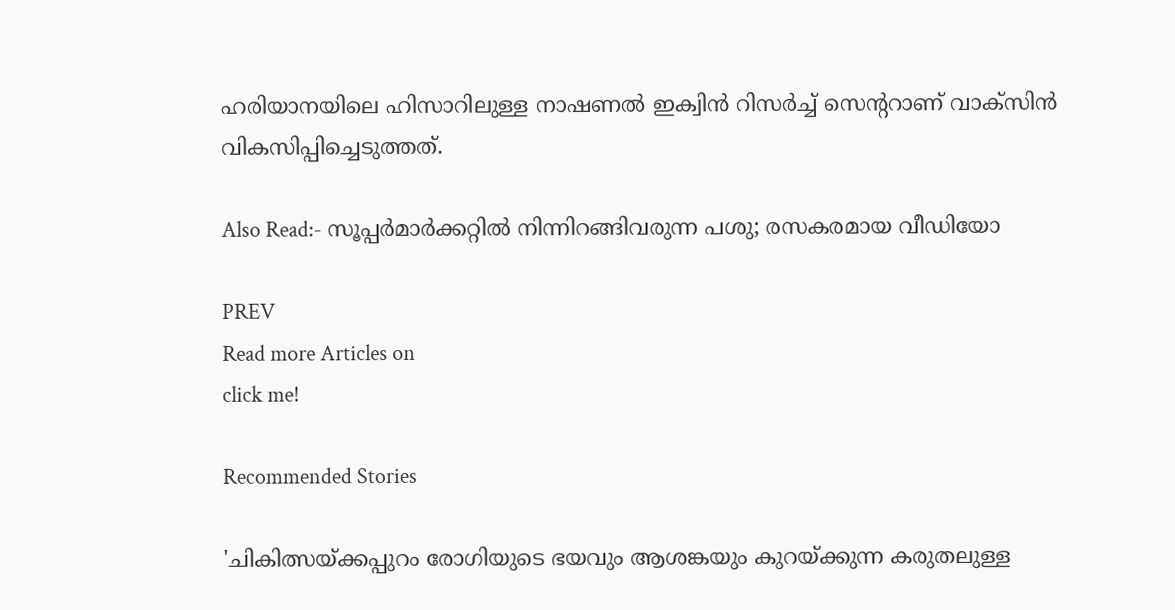ഹരിയാനയിലെ ഹിസാറിലുള്ള നാഷണല്‍ ഇക്വിൻ റിസര്‍ച്ച് സെന്‍ററാണ് വാക്സിൻ വികസിപ്പിച്ചെടുത്തത്.

Also Read:- സൂപ്പര്‍മാര്‍ക്കറ്റില്‍ നിന്നിറങ്ങിവരുന്ന പശു; രസകരമായ വീഡിയോ

PREV
Read more Articles on
click me!

Recommended Stories

'ചികിത്സയ്ക്കപ്പുറം രോഗിയുടെ ഭയവും ആശങ്കയും കുറയ്ക്കുന്ന കരുതലുള്ള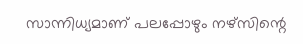സാന്നിധ്യമാണ് പലപ്പോഴും നഴ്സിന്റെ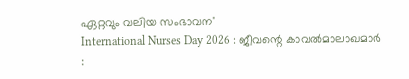ഏറ്റവും വലിയ സംഭാവന'
International Nurses Day 2026 : ജീവന്റെ കാവൽമാലാഖമാർ :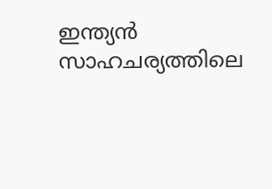ഇന്ത്യൻ സാഹചര്യത്തിലെ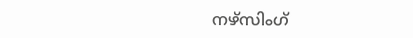നഴ്സിംഗ്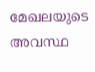മേഖലയുടെ അവസ്ഥ